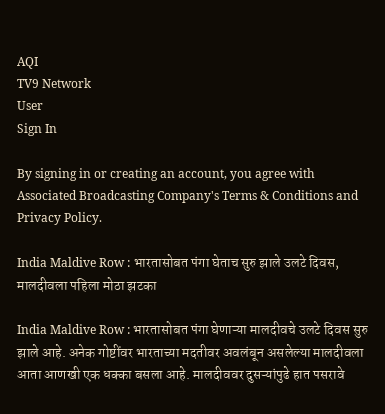AQI
TV9 Network
User
Sign In

By signing in or creating an account, you agree with Associated Broadcasting Company's Terms & Conditions and Privacy Policy.

India Maldive Row : भारतासोबत पंगा घेताच सुरु झाले उलटे दिवस, मालदीवला पहिला मोठा झटका

India Maldive Row : भारतासोबत पंगा घेणाऱ्या मालदीवचे उलटे दिवस सुरु झाले आहे. अनेक गोष्टींवर भारताच्या मदतीवर अवलंबून असलेल्या मालदीवला आता आणखी एक धक्का बसला आहे. मालदीववर दुसऱ्यांपुढे हात पसरावे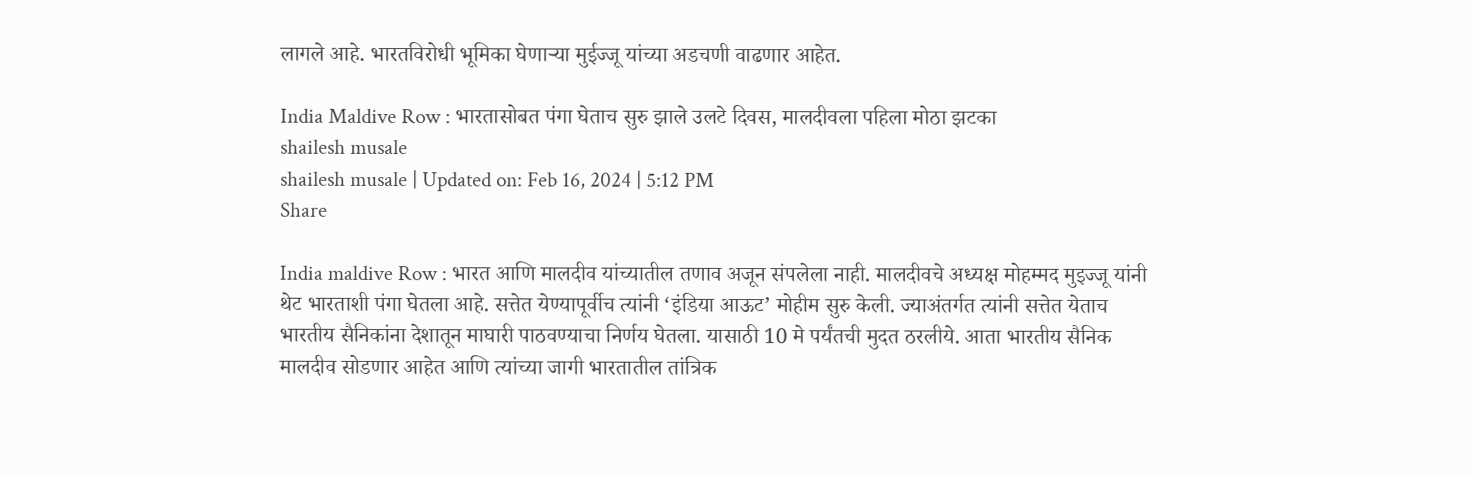लागले आहे. भारतविरोधी भूमिका घेणाऱ्या मुईज्जू यांच्या अडचणी वाढणार आहेत.

India Maldive Row : भारतासोबत पंगा घेताच सुरु झाले उलटे दिवस, मालदीवला पहिला मोठा झटका
shailesh musale
shailesh musale | Updated on: Feb 16, 2024 | 5:12 PM
Share

India maldive Row : भारत आणि मालदीव यांच्यातील तणाव अजून संपलेला नाही. मालदीवचे अध्यक्ष मोहम्मद मुइज्जू यांनी थेट भारताशी पंगा घेतला आहे. सत्तेत येण्यापूर्वीच त्यांनी ‘इंडिया आऊट’ मोहीम सुरु केली. ज्याअंतर्गत त्यांनी सत्तेत येताच भारतीय सैनिकांना देशातून माघारी पाठवण्याचा निर्णय घेतला. यासाठी 10 मे पर्यंतची मुदत ठरलीये. आता भारतीय सैनिक मालदीव सोडणार आहेत आणि त्यांच्या जागी भारतातील तांत्रिक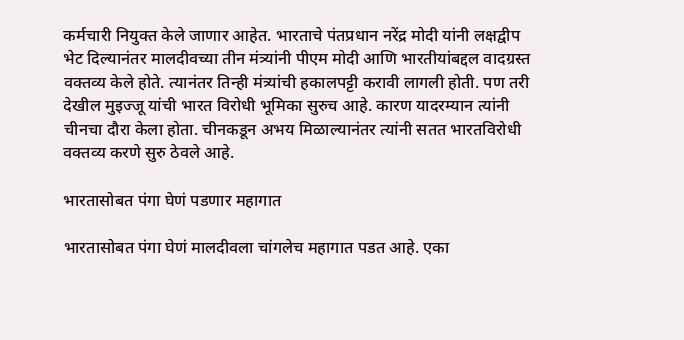कर्मचारी नियुक्त केले जाणार आहेत. भारताचे पंतप्रधान नरेंद्र मोदी यांनी लक्षद्वीप भेट दिल्यानंतर मालदीवच्या तीन मंत्र्यांनी पीएम मोदी आणि भारतीयांबद्दल वादग्रस्त वक्तव्य केले होते. त्यानंतर तिन्ही मंत्र्यांची हकालपट्टी करावी लागली होती. पण तरी देखील मुइज्जू यांची भारत विरोधी भूमिका सुरुच आहे. कारण यादरम्यान त्यांनी चीनचा दौरा केला होता. चीनकडून अभय मिळाल्यानंतर त्यांनी सतत भारतविरोधी वक्तव्य करणे सुरु ठेवले आहे.

भारतासोबत पंगा घेणं पडणार महागात

भारतासोबत पंगा घेणं मालदीवला चांगलेच महागात पडत आहे. एका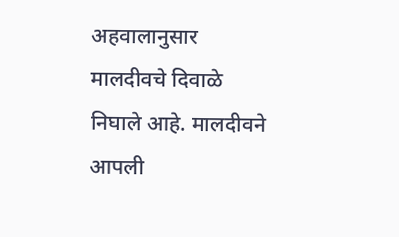अहवालानुसार मालदीवचे दिवाळे निघाले आहे. मालदीवने आपली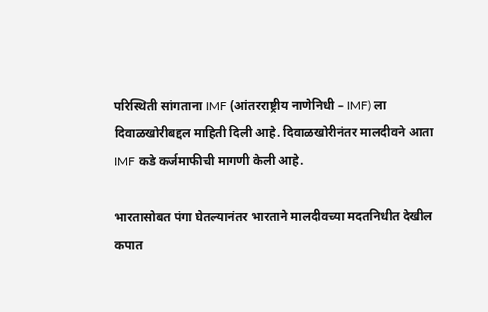परिस्थिती सांगताना IMF (आंतरराष्ट्रीय नाणेनिधी – IMF) ला दिवाळखोरीबद्दल माहिती दिली आहे. दिवाळखोरीनंतर मालदीवने आता IMF कडे कर्जमाफीची मागणी केली आहे.

भारतासोबत पंगा घेतल्यानंतर भारताने मालदीवच्या मदतनिधीत देखील कपात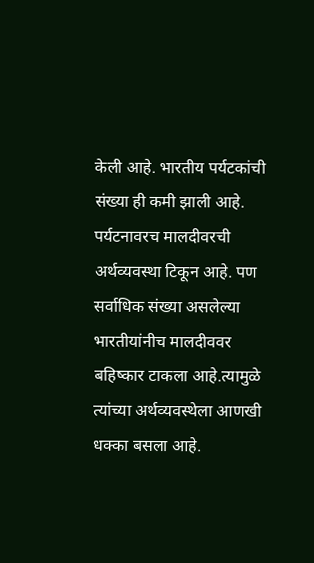केली आहे. भारतीय पर्यटकांची संख्या ही कमी झाली आहे. पर्यटनावरच मालदीवरची अर्थव्यवस्था टिकून आहे. पण सर्वाधिक संख्या असलेल्या भारतीयांनीच मालदीववर बहिष्कार टाकला आहे.त्यामुळे त्यांच्या अर्थव्यवस्थेला आणखी धक्का बसला आहे.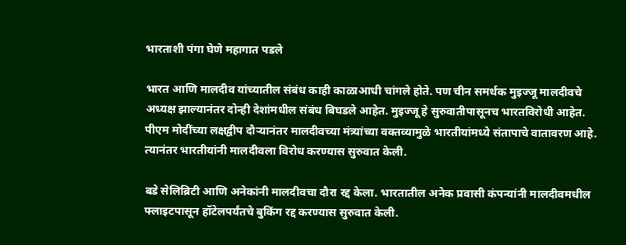भारताशी पंगा घेणे महागात पडले

भारत आणि मालदीव यांच्यातील संबंध काही काळाआधी चांगले होते. पण चीन समर्थक मुइज्जू मालदीवचे अध्यक्ष झाल्यानंतर दोन्ही देशांमधील संबंध बिघडले आहेत. मुइज्जू हे सुरुवातीपासूनच भारतविरोधी आहेत. पीएम मोदींच्या लक्षद्वीप दौऱ्यानंतर मालदीवच्या मंत्र्यांच्या वक्तव्यामुळे भारतीयांमध्ये संतापाचे वातावरण आहे. त्यानंतर भारतीयांनी मालदीवला विरोध करण्यास सुरुवात केली.

बडे सेलिब्रिटी आणि अनेकांनी मालदीवचा दौरा रद्द केला. भारतातील अनेक प्रवासी कंपन्यांनी मालदीवमधील फ्लाइटपासून हॉटेलपर्यंतचे बुकिंग रद्द करण्यास सुरुवात केली.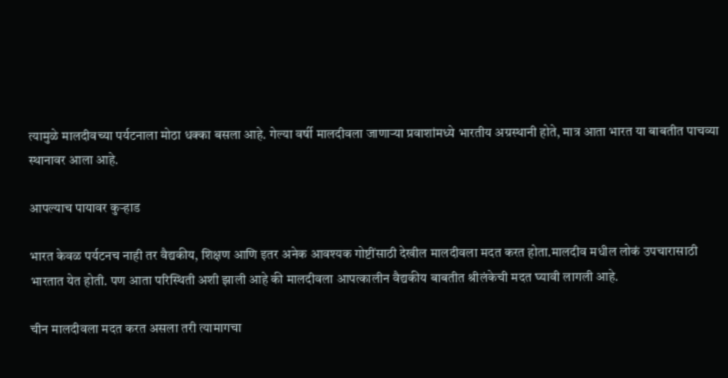त्यामुळे मालदीवच्या पर्यटनाला मोठा धक्का बसला आहे. गेल्या वर्षी मालदीवला जाणाऱ्या प्रवाशांमध्ये भारतीय अग्रस्थानी होते, मात्र आता भारत या बाबतीत पाचव्या स्थानावर आला आहे.

आपल्याच पायावर कुऱ्हाड

भारत केवळ पर्यटनच नाही तर वैद्यकीय, शिक्षण आणि इतर अनेक आवश्यक गोष्टींसाठी देखील मालदीवला मदत करत होता.मालदीव मधील लोकं उपचारासाठी भारतात येत होती. पण आता परिस्थिती अशी झाली आहे की मालदीवला आपत्कालीन वैद्यकीय बाबतीत श्रीलंकेची मदत घ्यावी लागली आहे.

चीन मालदीवला मदत करत असला तरी त्यामागचा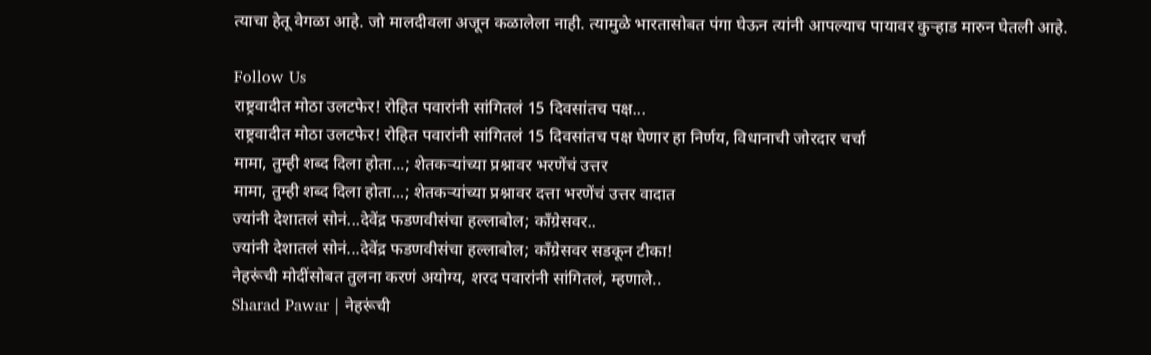त्याचा हेतू वेगळा आहे. जो मालदीवला अजून कळालेला नाही. त्यामुळे भारतासोबत पंगा घेऊन त्यांनी आपल्याच पायावर कुऱ्हाड मारुन घेतली आहे.

Follow Us
राष्ट्रवादीत मोठा उलटफेर! रोहित पवारांनी सांगितलं 15 दिवसांतच पक्ष...
राष्ट्रवादीत मोठा उलटफेर! रोहित पवारांनी सांगितलं 15 दिवसांतच पक्ष घेणार हा निर्णय, विधानाची जोरदार चर्चा
मामा, तुम्ही शब्द दिला होता...; शेतकऱ्यांच्या प्रश्नावर भरणेंचं उत्तर
मामा, तुम्ही शब्द दिला होता...; शेतकऱ्यांच्या प्रश्नावर दत्ता भरणेंचं उत्तर वादात
ज्यांनी देशातलं सोनं...देवेंद्र फडणवीसंचा हल्लाबोल; काँग्रेसवर..
ज्यांनी देशातलं सोनं...देवेंद्र फडणवीसंचा हल्लाबोल; काँग्रेसवर सडकून टीका!
नेहरूंची मोदींसोबत तुलना करणं अयोग्य, शरद पवारांनी सांगितलं, म्हणाले..
Sharad Pawar | नेहरूंची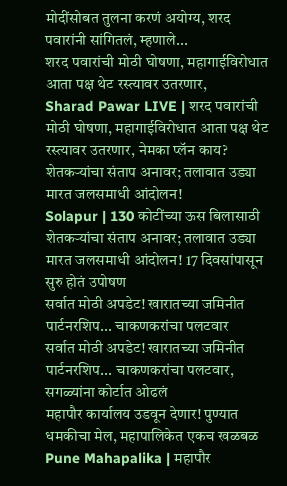मोदींसोबत तुलना करणं अयोग्य, शरद पवारांनी सांगितलं, म्हणाले...
शरद पवारांची मोठी घोषणा, महागाईविरोधात आता पक्ष थेट रस्त्यावर उतरणार,
Sharad Pawar LIVE | शरद पवारांची मोठी घोषणा, महागाईविरोधात आता पक्ष थेट रस्त्यावर उतरणार, नेमका प्लॅन काय?
शेतकऱ्यांचा संताप अनावर; तलावात उड्या मारत जलसमाधी आंदोलन!
Solapur | 130 कोटींच्या ऊस बिलासाठी शेतकऱ्यांचा संताप अनावर; तलावात उड्या मारत जलसमाधी आंदोलन! 17 दिवसांपासून सुरु होतं उपोषण
सर्वात मोठी अपडेट! खारातच्या जमिनीत पार्टनरशिप... चाकणकरांचा पलटवार
सर्वात मोठी अपडेट! खारातच्या जमिनीत पार्टनरशिप... चाकणकरांचा पलटवार, सगळ्यांना कोर्टात ओढलं
महापौर कार्यालय उडवून देणार! पुण्यात धमकीचा मेल, महापालिकेत एकच खळबळ
Pune Mahapalika | महापौर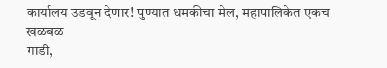कार्यालय उडवून देणार! पुण्यात धमकीचा मेल, महापालिकेत एकच खळबळ
गाडी,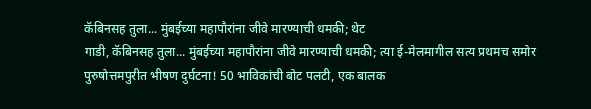कॅबिनसह तुला... मुंबईच्या महापौरांना जीवे मारण्याची धमकी; थेट
गाडी, कॅबिनसह तुला... मुंबईच्या महापौरांना जीवे मारण्याची धमकी; त्या ई-मेलमागील सत्य प्रथमच समोर
पुरुषोत्तमपुरीत भीषण दुर्घटना! 50 भाविकांची बोट पलटी, एक बालक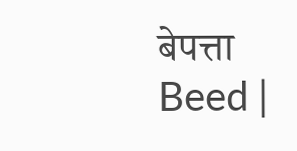बेपत्ता
Beed |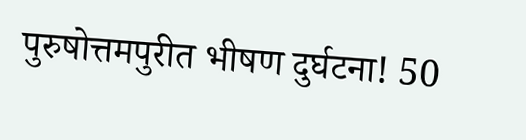पुरुषोत्तमपुरीत भीषण दुर्घटना! 50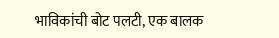भाविकांची बोट पलटी, एक बालक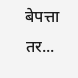बेपत्ता तर...